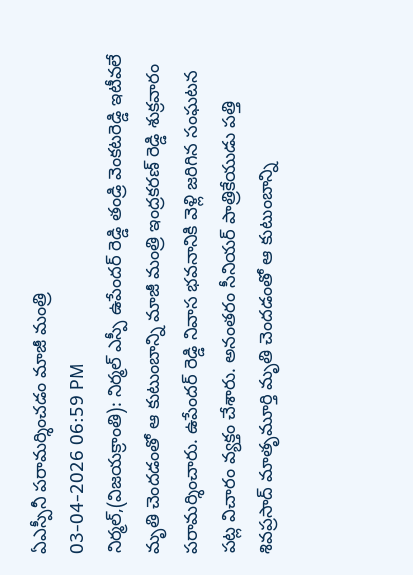ఏఎస్పీనీ పరామర్శించడం మాజీ మంత్రి
03-04-2026 06:59 PM
నిర్మల్,(విజయక్రాంతి): నిర్మల్ ఎస్పీ ఉపేందర్ రెడ్డి తండ్రి వెంకటరెడ్డి ఇటీవలే మృతి చెందడంతో ఆ కుటుంబాన్ని మాజీ మంత్రి ఇంద్రకరణ్ రెడ్డి శుక్రవారం పరామర్శించారు. ఉపేందర్ రెడ్డి నివాస భవనానికి వెళ్లి జరిగిన సంఘటన పట్ల విచారం వ్యక్తం చేశారు. అనంతరం సీనియర్ పాత్రికేయుడు పత్తి శివప్రసాద్ మాతృమూర్తి మృతి చెందడంతో ఆ కుటుంబాన్ని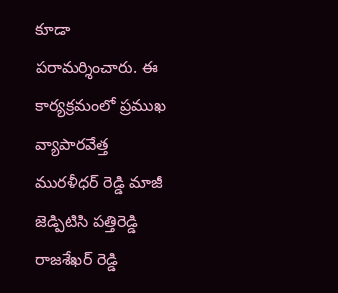కూడా పరామర్శించారు. ఈ కార్యక్రమంలో ప్రముఖ వ్యాపారవేత్త మురళీధర్ రెడ్డి మాజీ జెడ్పిటిసి పత్తిరెడ్డి రాజశేఖర్ రెడ్డి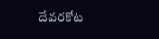దేవరకోట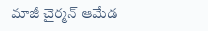మాజీ చైర్మన్ ఆమేడ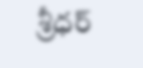శ్రీధర్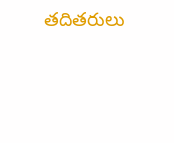తదితరులు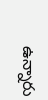ఉన్నారు